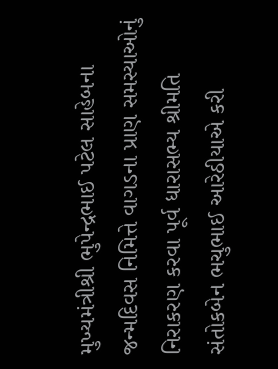મુખ્યમંત્રીશ્રી ભુપેન્દ્રભાઈ પટેલ સાહેબના જન્મદિવસ નિમિત્તે વાગડના પ્રાણ સમસ્યાઓનું નિરાકરણ કરવા પૂર્વ ધારાસભ્ય શ્રીમતિ સંતોકબેન ભચુભાઈ આરેઠીયાએ કરી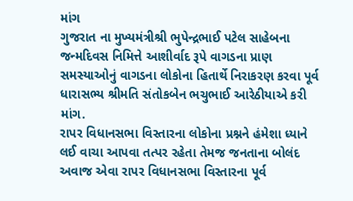માંગ
ગુજરાત ના મુખ્યમંત્રીશ્રી ભુપેન્દ્રભાઈ પટેલ સાહેબના જન્મદિવસ નિમિત્તે આશીર્વાદ રૂપે વાગડના પ્રાણ સમસ્યાઓનું વાગડના લોકોના હિતાર્થે નિરાકરણ કરવા પૂર્વ ધારાસભ્ય શ્રીમતિ સંતોકબેન ભચુભાઈ આરેઠીયાએ કરી માંગ.
રાપર વિધાનસભા વિસ્તારના લોકોના પ્રશ્નને હંમેશા ધ્યાને લઈ વાચા આપવા તત્પર રહેતા તેમજ જનતાના બોલંદ અવાજ એવા રાપર વિધાનસભા વિસ્તારના પૂર્વ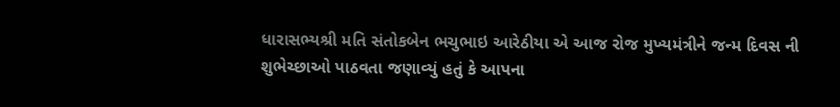ધારાસભ્યશ્રી મતિ સંતોકબેન ભચુભાઇ આરેઠીયા એ આજ રોજ મુખ્યમંત્રીને જન્મ દિવસ ની શુભેચ્છાઓ પાઠવતા જણાવ્યું હતું કે આપના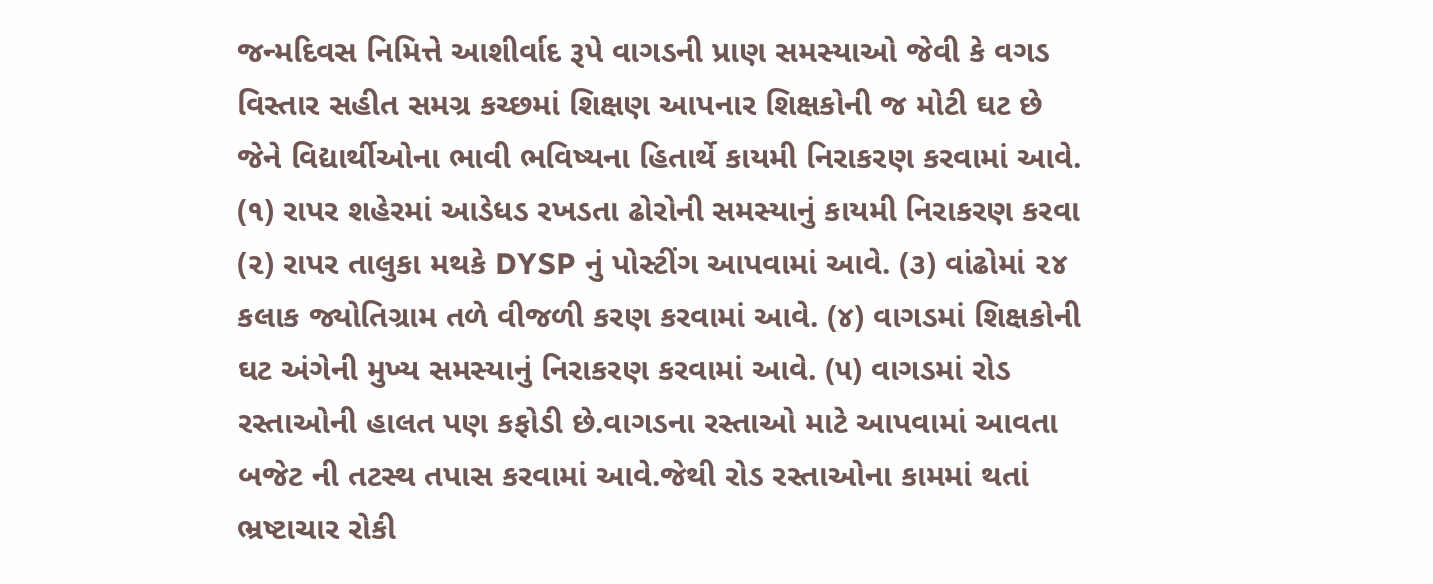જન્મદિવસ નિમિત્તે આશીર્વાદ રૂપે વાગડની પ્રાણ સમસ્યાઓ જેવી કે વગડ વિસ્તાર સહીત સમગ્ર કચ્છમાં શિક્ષણ આપનાર શિક્ષકોની જ મોટી ઘટ છે જેને વિદ્યાર્થીઓના ભાવી ભવિષ્યના હિતાર્થે કાયમી નિરાકરણ કરવામાં આવે. (૧) રાપર શહેરમાં આડેધડ રખડતા ઢોરોની સમસ્યાનું કાયમી નિરાકરણ કરવા (૨) રાપર તાલુકા મથકે DYSP નું પોસ્ટીંગ આપવામાં આવે. (૩) વાંઢોમાં ૨૪ કલાક જ્યોતિગ્રામ તળે વીજળી કરણ કરવામાં આવે. (૪) વાગડમાં શિક્ષકોની ઘટ અંગેની મુખ્ય સમસ્યાનું નિરાકરણ કરવામાં આવે. (૫) વાગડમાં રોડ રસ્તાઓની હાલત પણ કફોડી છે.વાગડના રસ્તાઓ માટે આપવામાં આવતા બજેટ ની તટસ્થ તપાસ કરવામાં આવે.જેથી રોડ રસ્તાઓના કામમાં થતાં ભ્રષ્ટાચાર રોકી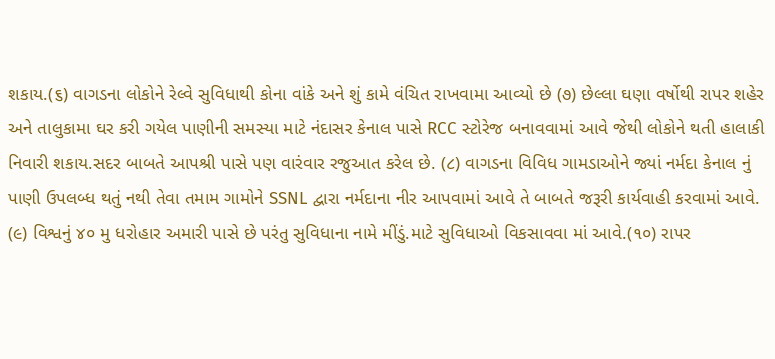શકાય.(૬) વાગડના લોકોને રેલ્વે સુવિધાથી કોના વાંકે અને શું કામે વંચિત રાખવામા આવ્યો છે (૭) છેલ્લા ઘણા વર્ષોથી રાપર શહેર અને તાલુકામા ઘર કરી ગયેલ પાણીની સમસ્યા માટે નંદાસર કેનાલ પાસે RCC સ્ટોરેજ બનાવવામાં આવે જેથી લોકોને થતી હાલાકી નિવારી શકાય.સદર બાબતે આપશ્રી પાસે પણ વારંવાર રજુઆત કરેલ છે. (૮) વાગડના વિવિધ ગામડાઓને જ્યાં નર્મદા કેનાલ નું પાણી ઉપલબ્ધ થતું નથી તેવા તમામ ગામોને SSNL દ્વારા નર્મદાના નીર આપવામાં આવે તે બાબતે જરૂરી કાર્યવાહી કરવામાં આવે. (૯) વિશ્વનું ૪૦ મુ ધરોહાર અમારી પાસે છે પરંતુ સુવિધાના નામે મીંડું.માટે સુવિધાઓ વિકસાવવા માં આવે.(૧૦) રાપર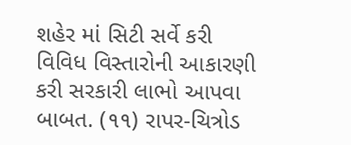શહેર માં સિટી સર્વે કરી વિવિધ વિસ્તારોની આકારણી કરી સરકારી લાભો આપવા બાબત. (૧૧) રાપર-ચિત્રોડ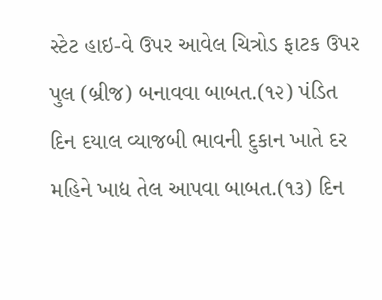સ્ટેટ હાઇ-વે ઉપર આવેલ ચિત્રોડ ફાટક ઉપર પુલ (બ્રીજ) બનાવવા બાબત.(૧૨) પંડિત દિન દયાલ વ્યાજબી ભાવની દુકાન ખાતે દર મહિને ખાદ્ય તેલ આપવા બાબત.(૧૩) દિન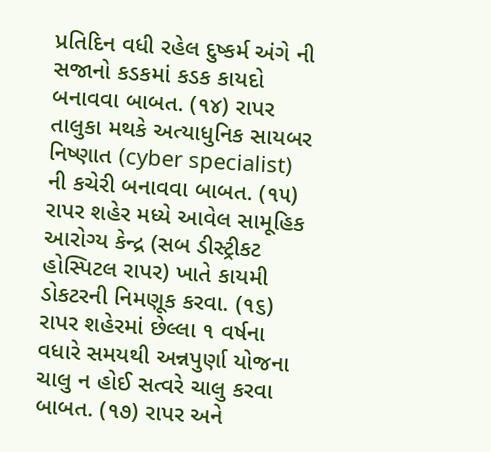પ્રતિદિન વધી રહેલ દુષ્કર્મ અંગે ની સજાનો કડકમાં કડક કાયદો બનાવવા બાબત. (૧૪) રાપર તાલુકા મથકે અત્યાધુનિક સાયબર નિષ્ણાત (cyber specialist) ની કચેરી બનાવવા બાબત. (૧૫) રાપર શહેર મધ્યે આવેલ સામૂહિક આરોગ્ય કેન્દ્ર (સબ ડીસ્ટ્રીકટ હોસ્પિટલ રાપર) ખાતે કાયમી ડોકટરની નિમણૂક કરવા. (૧૬) રાપર શહેરમાં છેલ્લા ૧ વર્ષના વધારે સમયથી અન્નપુર્ણા યોજના ચાલુ ન હોઈ સત્વરે ચાલુ કરવા બાબત. (૧૭) રાપર અને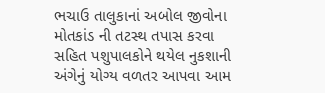ભચાઉ તાલુકાનાં અબોલ જીવોના મોતકાંડ ની તટસ્થ તપાસ કરવા સહિત પશુપાલકોને થયેલ નુકશાની અંગેનું યોગ્ય વળતર આપવા આમ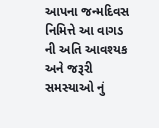આપના જન્મદિવસ નિમિત્તે આ વાગડ ની અતિ આવશ્યક અને જરૂરી સમસ્યાઓ નું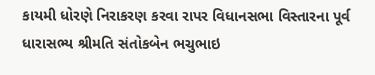કાયમી ધોરણે નિરાકરણ કરવા રાપર વિધાનસભા વિસ્તારના પૂર્વ ધારાસભ્ય શ્રીમતિ સંતોકબેન ભચુભાઇ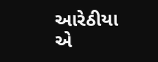આરેઠીયા એ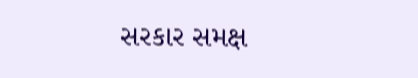સરકાર સમક્ષ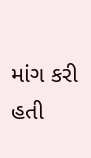માંગ કરી હતી